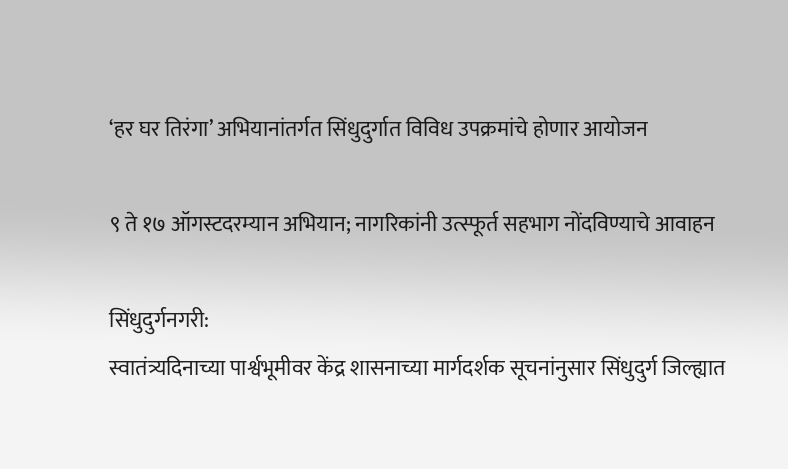‘हर घर तिरंगा’ अभियानांतर्गत सिंधुदुर्गात विविध उपक्रमांचे होणार आयोजन

९ ते १७ ऑगस्टदरम्यान अभियान; नागरिकांनी उत्स्फूर्त सहभाग नोंदविण्याचे आवाहन

सिंधुदुर्गनगरी:
स्वातंत्र्यदिनाच्या पार्श्वभूमीवर केंद्र शासनाच्या मार्गदर्शक सूचनांनुसार सिंधुदुर्ग जिल्ह्यात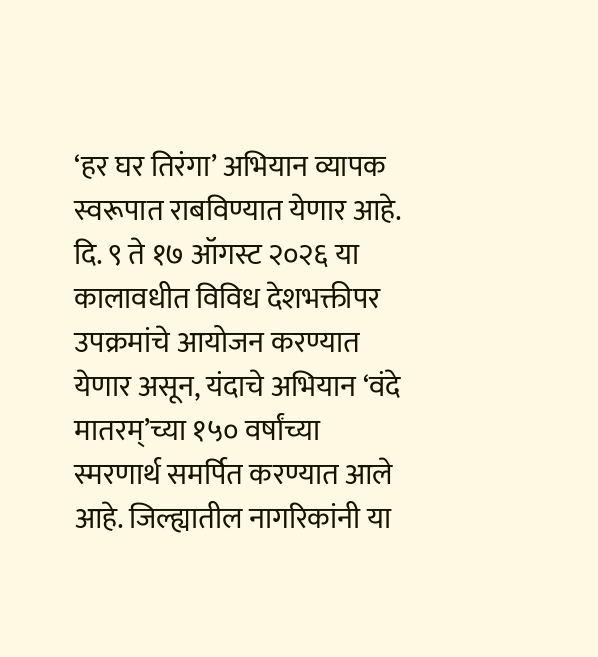‘हर घर तिरंगा’ अभियान व्यापक स्वरूपात राबविण्यात येणार आहे. दि. ९ ते १७ ऑगस्ट २०२६ या कालावधीत विविध देशभक्तीपर उपक्रमांचे आयोजन करण्यात येणार असून, यंदाचे अभियान ‘वंदे मातरम्’च्या १५० वर्षांच्या स्मरणार्थ समर्पित करण्यात आले आहे. जिल्ह्यातील नागरिकांनी या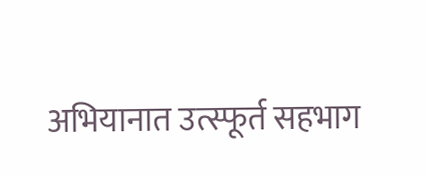अभियानात उत्स्फूर्त सहभाग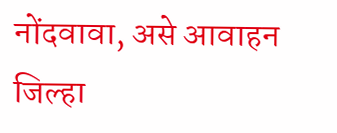नोंदवावा, असे आवाहन जिल्हा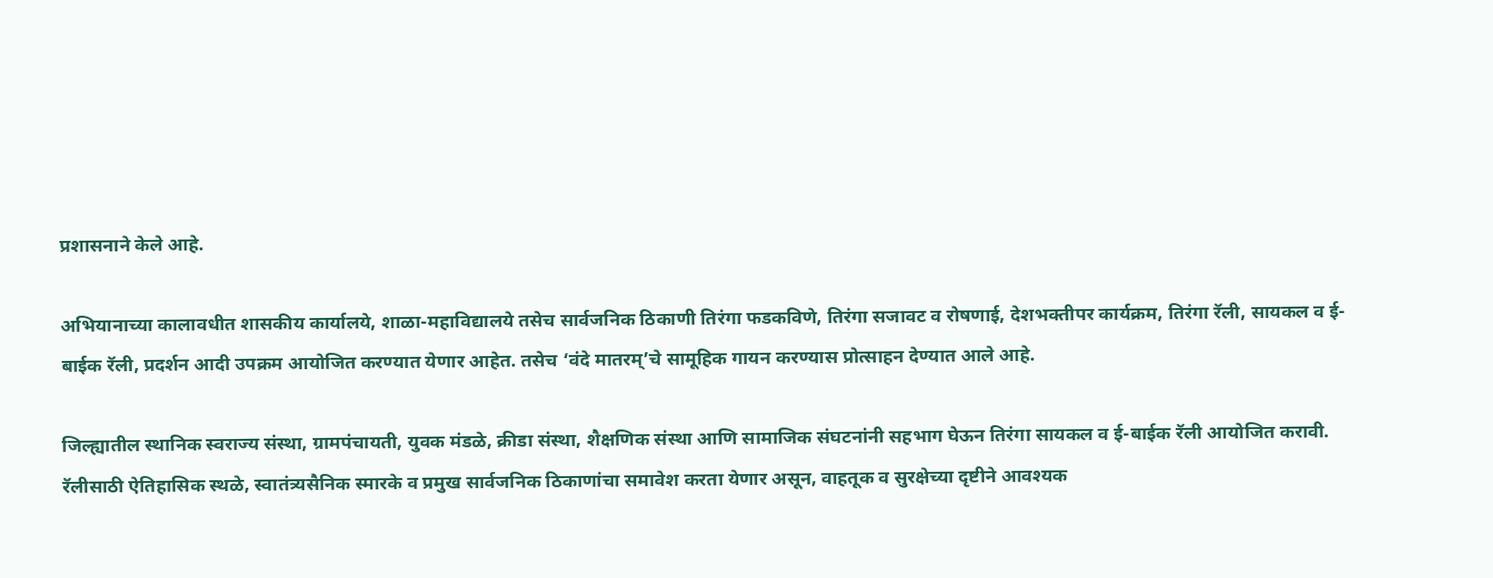प्रशासनाने केले आहे.

अभियानाच्या कालावधीत शासकीय कार्यालये, शाळा-महाविद्यालये तसेच सार्वजनिक ठिकाणी तिरंगा फडकविणे, तिरंगा सजावट व रोषणाई, देशभक्तीपर कार्यक्रम, तिरंगा रॅली, सायकल व ई-बाईक रॅली, प्रदर्शन आदी उपक्रम आयोजित करण्यात येणार आहेत. तसेच ‘वंदे मातरम्’चे सामूहिक गायन करण्यास प्रोत्साहन देण्यात आले आहे.

जिल्ह्यातील स्थानिक स्वराज्य संस्था, ग्रामपंचायती, युवक मंडळे, क्रीडा संस्था, शैक्षणिक संस्था आणि सामाजिक संघटनांनी सहभाग घेऊन तिरंगा सायकल व ई-बाईक रॅली आयोजित करावी. रॅलीसाठी ऐतिहासिक स्थळे, स्वातंत्र्यसैनिक स्मारके व प्रमुख सार्वजनिक ठिकाणांचा समावेश करता येणार असून, वाहतूक व सुरक्षेच्या दृष्टीने आवश्यक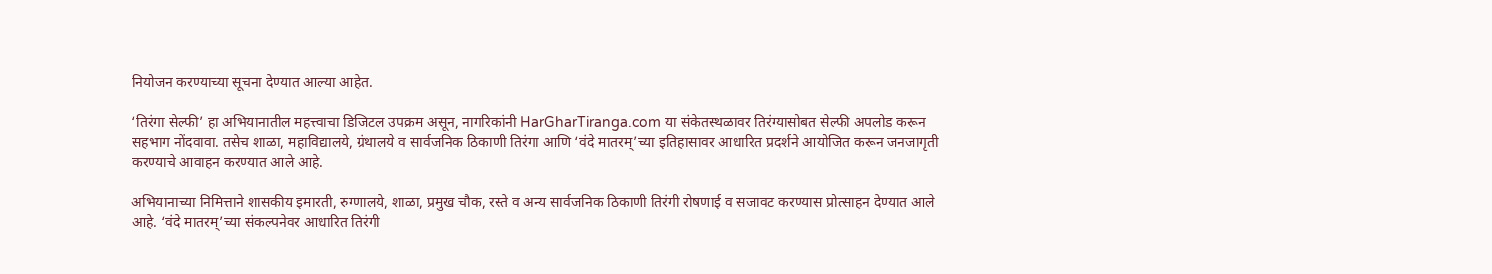नियोजन करण्याच्या सूचना देण्यात आल्या आहेत.

‘तिरंगा सेल्फी’ हा अभियानातील महत्त्वाचा डिजिटल उपक्रम असून, नागरिकांनी HarGharTiranga.com या संकेतस्थळावर तिरंग्यासोबत सेल्फी अपलोड करून सहभाग नोंदवावा. तसेच शाळा, महाविद्यालये, ग्रंथालये व सार्वजनिक ठिकाणी तिरंगा आणि ‘वंदे मातरम्’च्या इतिहासावर आधारित प्रदर्शने आयोजित करून जनजागृती करण्याचे आवाहन करण्यात आले आहे.

अभियानाच्या निमित्ताने शासकीय इमारती, रुग्णालये, शाळा, प्रमुख चौक, रस्ते व अन्य सार्वजनिक ठिकाणी तिरंगी रोषणाई व सजावट करण्यास प्रोत्साहन देण्यात आले आहे. ‘वंदे मातरम्’च्या संकल्पनेवर आधारित तिरंगी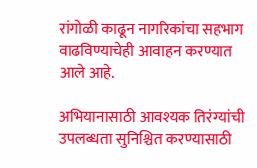रांगोळी काढून नागरिकांचा सहभाग वाढविण्याचेही आवाहन करण्यात आले आहे.

अभियानासाठी आवश्यक तिरंग्यांची उपलब्धता सुनिश्चित करण्यासाठी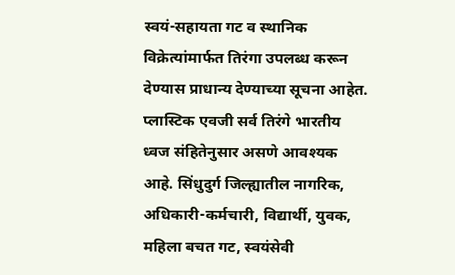स्वयं-सहायता गट व स्थानिक विक्रेत्यांमार्फत तिरंगा उपलब्ध करून देण्यास प्राधान्य देण्याच्या सूचना आहेत. प्लास्टिक एवजी सर्व तिरंगे भारतीय ध्वज संहितेनुसार असणे आवश्यक आहे. सिंधुदुर्ग जिल्ह्यातील नागरिक, अधिकारी-कर्मचारी, विद्यार्थी, युवक, महिला बचत गट, स्वयंसेवी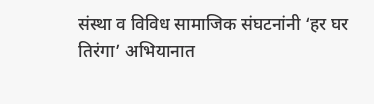संस्था व विविध सामाजिक संघटनांनी ‘हर घर तिरंगा’ अभियानात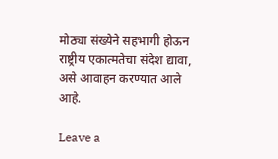मोठ्या संख्येने सहभागी होऊन राष्ट्रीय एकात्मतेचा संदेश द्यावा, असे आवाहन करण्यात आले आहे.

Leave a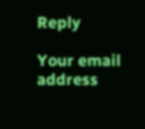Reply

Your email address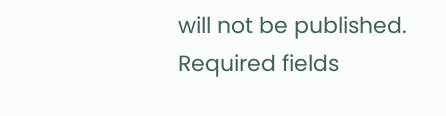will not be published. Required fields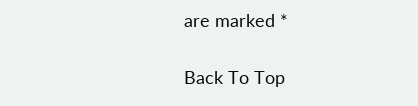are marked *

Back To Top